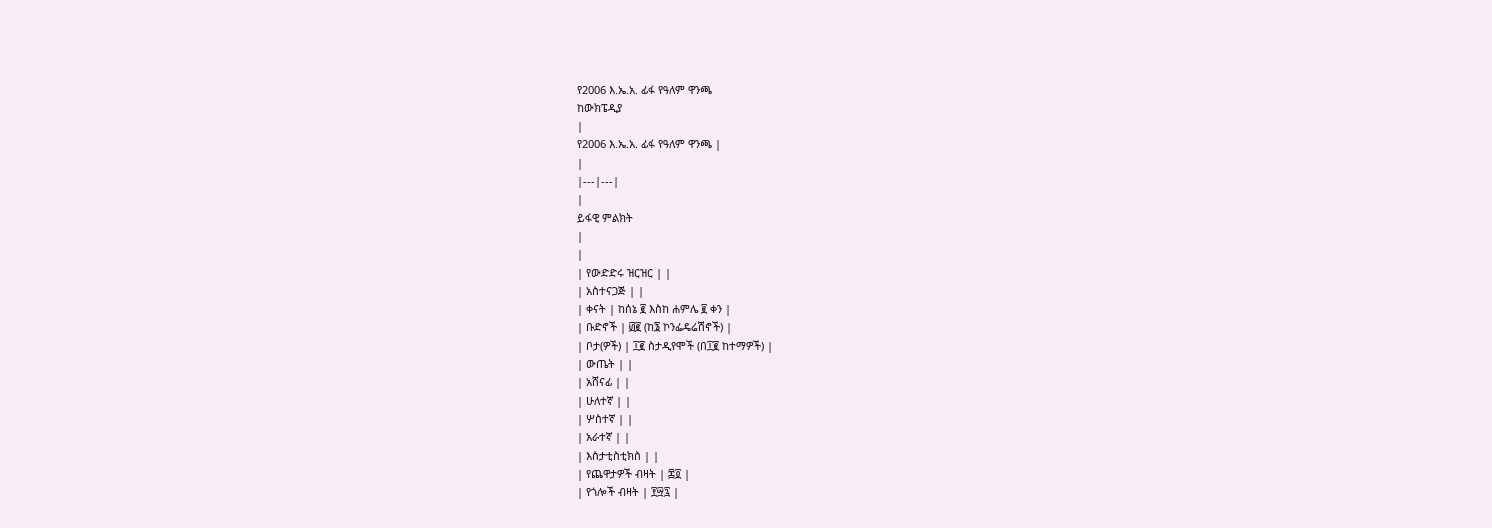የ2006 እ.ኤ.አ. ፊፋ የዓለም ዋንጫ
ከውክፔዲያ
|
የ2006 እ.ኤ.አ. ፊፋ የዓለም ዋንጫ |
|
|---|---|
|
ይፋዊ ምልክት
|
|
| የውድድሩ ዝርዝር | |
| አስተናጋጅ | |
| ቀናት | ከሰኔ ፪ እስከ ሐምሌ ፪ ቀን |
| ቡድኖች | ፴፪ (ከ፮ ኮንፌዴሬሽኖች) |
| ቦታ(ዎች) | ፲፪ ስታዲየሞች (በ፲፪ ከተማዎች) |
| ውጤት | |
| አሸናፊ | |
| ሁለተኛ | |
| ሦስተኛ | |
| አራተኛ | |
| እስታቲስቲክስ | |
| የጨዋታዎች ብዛት | ፷፬ |
| የጎሎች ብዛት | ፻፵፯ |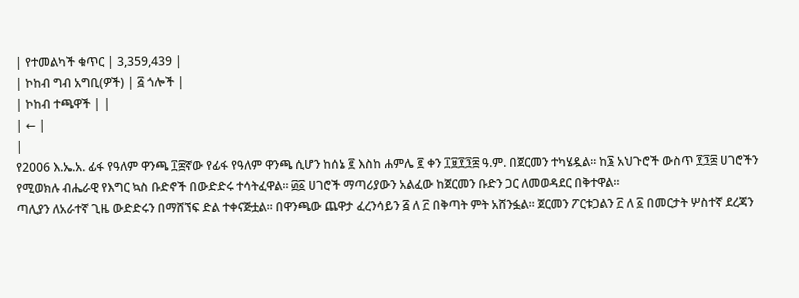| የተመልካች ቁጥር | 3,359,439 |
| ኮከብ ግብ አግቢ(ዎች) | ፭ ጎሎች |
| ኮከብ ተጫዋች | |
| ← |
|
የ2006 እ.ኤ.አ. ፊፋ የዓለም ዋንጫ ፲፰ኛው የፊፋ የዓለም ዋንጫ ሲሆን ከሰኔ ፪ እስከ ሐምሌ ፪ ቀን ፲፱፻፺፰ ዓ.ም. በጀርመን ተካሄዷል። ከ፮ አህጉሮች ውስጥ ፻፺፰ ሀገሮችን የሚወክሉ ብሔራዊ የእግር ኳስ ቡድኖች በውድድሩ ተሳትፈዋል። ፴፩ ሀገሮች ማጣሪያውን አልፈው ከጀርመን ቡድን ጋር ለመወዳደር በቅተዋል።
ጣሊያን ለአራተኛ ጊዜ ውድድሩን በማሸኘፍ ድል ተቀናጅቷል። በዋንጫው ጨዋታ ፈረንሳይን ፭ ለ ፫ በቅጣት ምት አሸንፏል። ጀርመን ፖርቱጋልን ፫ ለ ፩ በመርታት ሦስተኛ ደረጃን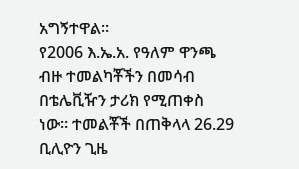አግኝተዋል።
የ2006 እ.ኤ.አ. የዓለም ዋንጫ ብዙ ተመልካቾችን በመሳብ በቴሌቪዥን ታሪክ የሚጠቀስ ነው። ተመልቾች በጠቅላላ 26.29 ቢሊዮን ጊዜ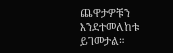ጨዋታዎቹን እንደተመለከቱ ይገመታል።